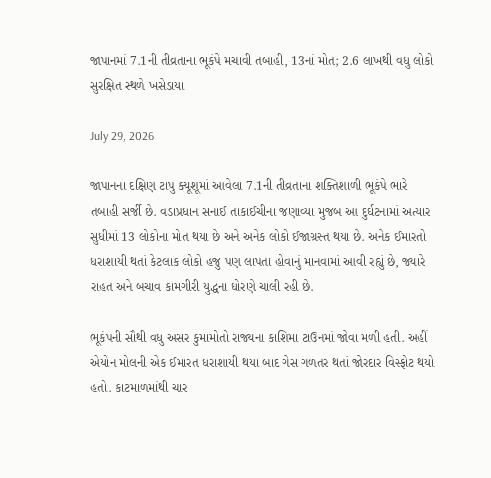જાપાનમાં 7.1ની તીવ્રતાના ભૂકંપે મચાવી તબાહી, 13નાં મોત; 2.6 લાખથી વધુ લોકો સુરક્ષિત સ્થળે ખસેડાયા

July 29, 2026

જાપાનના દક્ષિણ ટાપુ ક્યૂશૂમાં આવેલા 7.1ની તીવ્રતાના શક્તિશાળી ભૂકંપે ભારે તબાહી સર્જી છે. વડાપ્રધાન સનાઈ તાકાઈચીના જણાવ્યા મુજબ આ દુર્ઘટનામાં અત્યાર સુધીમાં 13 લોકોના મોત થયા છે અને અનેક લોકો ઈજાગ્રસ્ત થયા છે. અનેક ઈમારતો ધરાશાયી થતાં કેટલાક લોકો હજુ પણ લાપતા હોવાનું માનવામાં આવી રહ્યું છે, જ્યારે રાહત અને બચાવ કામગીરી યુદ્ધના ધોરણે ચાલી રહી છે.

ભૂકંપની સૌથી વધુ અસર કુમામોતો રાજ્યના કાશિમા ટાઉનમાં જોવા મળી હતી. અહીં એયોન મોલની એક ઈમારત ધરાશાયી થયા બાદ ગેસ ગળતર થતાં જોરદાર વિસ્ફોટ થયો હતો. કાટમાળમાંથી ચાર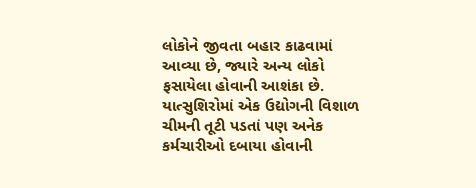લોકોને જીવતા બહાર કાઢવામાં આવ્યા છે, જ્યારે અન્ય લોકો ફસાયેલા હોવાની આશંકા છે. યાત્સુશિરોમાં એક ઉદ્યોગની વિશાળ ચીમની તૂટી પડતાં પણ અનેક કર્મચારીઓ દબાયા હોવાની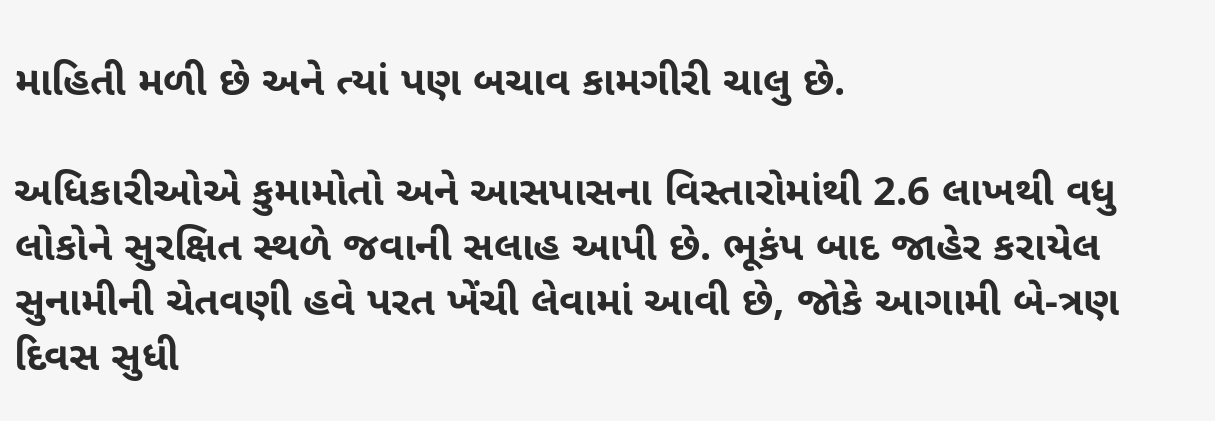માહિતી મળી છે અને ત્યાં પણ બચાવ કામગીરી ચાલુ છે.

અધિકારીઓએ કુમામોતો અને આસપાસના વિસ્તારોમાંથી 2.6 લાખથી વધુ લોકોને સુરક્ષિત સ્થળે જવાની સલાહ આપી છે. ભૂકંપ બાદ જાહેર કરાયેલ સુનામીની ચેતવણી હવે પરત ખેંચી લેવામાં આવી છે, જોકે આગામી બે-ત્રણ દિવસ સુધી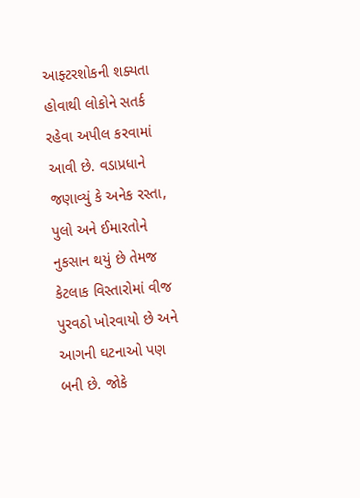આફ્ટરશોકની શક્યતા હોવાથી લોકોને સતર્ક રહેવા અપીલ કરવામાં આવી છે. વડાપ્રધાને જણાવ્યું કે અનેક રસ્તા, પુલો અને ઈમારતોને નુકસાન થયું છે તેમજ કેટલાક વિસ્તારોમાં વીજ પુરવઠો ખોરવાયો છે અને આગની ઘટનાઓ પણ બની છે. જોકે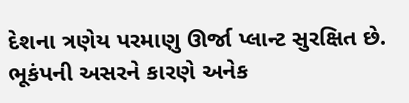દેશના ત્રણેય પરમાણુ ઊર્જા પ્લાન્ટ સુરક્ષિત છે. ભૂકંપની અસરને કારણે અનેક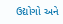ઉદ્યોગો અને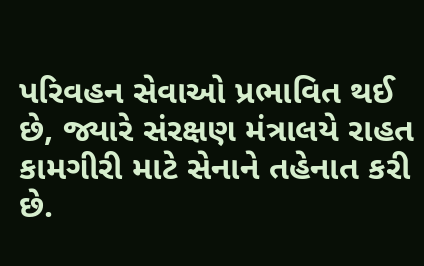પરિવહન સેવાઓ પ્રભાવિત થઈ છે, જ્યારે સંરક્ષણ મંત્રાલયે રાહત કામગીરી માટે સેનાને તહેનાત કરી છે.